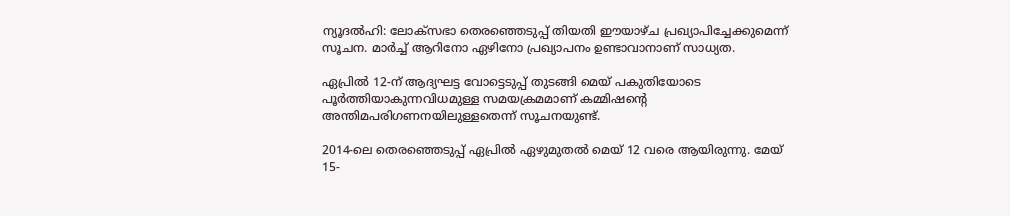ന്യൂദല്‍ഹി: ലോക്‌സഭാ തെരഞ്ഞെടുപ്പ് തിയതി ഈയാഴ്ച പ്രഖ്യാപിച്ചേക്കുമെന്ന് സൂചന. മാര്‍ച്ച് ആറിനോ ഏഴിനോ പ്രഖ്യാപനം ഉണ്ടാവാനാണ് സാധ്യത.

ഏപ്രില്‍ 12-ന് ആദ്യഘട്ട വോട്ടെടുപ്പ് തുടങ്ങി മെയ് പകുതിയോടെ പൂര്‍ത്തിയാകുന്നവിധമുള്ള സമയക്രമമാണ് കമ്മിഷന്റെ അന്തിമപരിഗണനയിലുള്ളതെന്ന് സൂചനയുണ്ട്.

2014-ലെ തെരഞ്ഞെടുപ്പ് ഏപ്രില്‍ ഏഴുമുതല്‍ മെയ് 12 വരെ ആയിരുന്നു. മേയ് 15-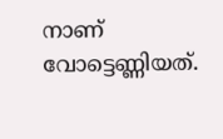നാണ് വോട്ടെണ്ണിയത്.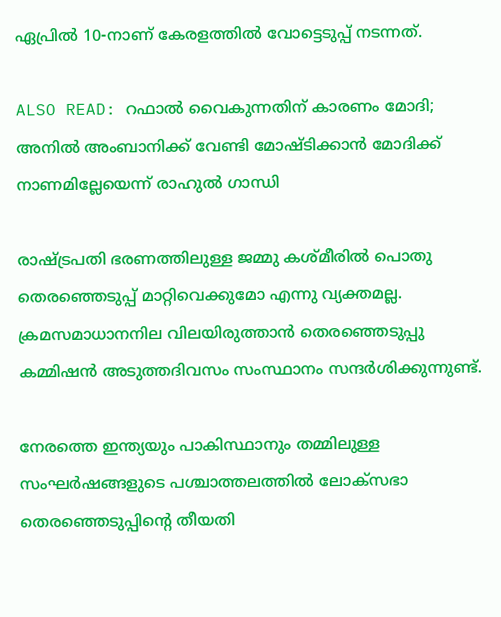ഏപ്രില്‍ 10-നാണ് കേരളത്തില്‍ വോട്ടെടുപ്പ് നടന്നത്.

ALSO READ: റഫാല്‍ വൈകുന്നതിന് കാരണം മോദി; അനില്‍ അംബാനിക്ക് വേണ്ടി മോഷ്ടിക്കാന്‍ മോദിക്ക് നാണമില്ലേയെന്ന് രാഹുല്‍ ഗാന്ധി

രാഷ്ട്രപതി ഭരണത്തിലുള്ള ജമ്മു കശ്മീരില്‍ പൊതു തെരഞ്ഞെടുപ്പ് മാറ്റിവെക്കുമോ എന്നു വ്യക്തമല്ല. ക്രമസമാധാനനില വിലയിരുത്താന്‍ തെരഞ്ഞെടുപ്പു കമ്മിഷന്‍ അടുത്തദിവസം സംസ്ഥാനം സന്ദര്‍ശിക്കുന്നുണ്ട്.

നേരത്തെ ഇന്ത്യയും പാകിസ്ഥാനും തമ്മിലുള്ള സംഘര്‍ഷങ്ങളുടെ പശ്ചാത്തലത്തില്‍ ലോക്‌സഭാ തെരഞ്ഞെടുപ്പിന്റെ തീയതി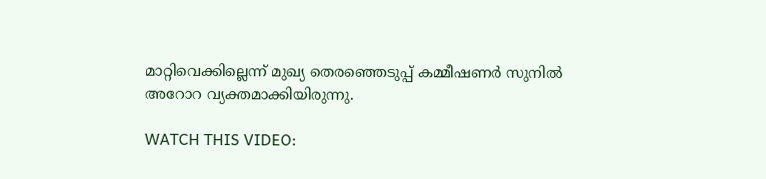മാറ്റിവെക്കില്ലെന്ന് മുഖ്യ തെരഞ്ഞെടുപ്പ് കമ്മീഷണര്‍ സുനില്‍ അറോറ വ്യക്തമാക്കിയിരുന്നു.

WATCH THIS VIDEO: